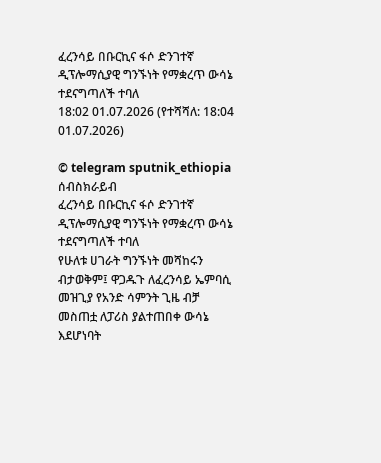ፈረንሳይ በቡርኪና ፋሶ ድንገተኛ ዲፕሎማሲያዊ ግንኙነት የማቋረጥ ውሳኔ ተደናግጣለች ተባለ
18:02 01.07.2026 (የተሻሻለ: 18:04 01.07.2026)

© telegram sputnik_ethiopia
ሰብስክራይብ
ፈረንሳይ በቡርኪና ፋሶ ድንገተኛ ዲፕሎማሲያዊ ግንኙነት የማቋረጥ ውሳኔ ተደናግጣለች ተባለ
የሁለቱ ሀገራት ግንኙነት መሻከሩን ብታወቅም፤ ዋጋዱጉ ለፈረንሳይ ኤምባሲ መዝጊያ የአንድ ሳምንት ጊዜ ብቻ መስጠቷ ለፓሪስ ያልተጠበቀ ውሳኔ እደሆነባት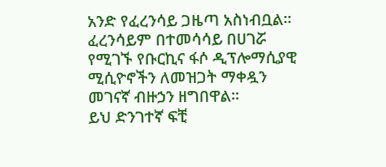አንድ የፈረንሳይ ጋዜጣ አስነብቧል።
ፈረንሳይም በተመሳሳይ በሀገሯ የሚገኙ የቡርኪና ፋሶ ዲፕሎማሲያዊ ሚሲዮኖችን ለመዝጋት ማቀዷን መገናኛ ብዙኃን ዘግበዋል።
ይህ ድንገተኛ ፍቺ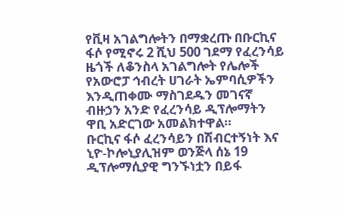የቪዛ አገልግሎትን በማቋረጡ በቡርኪና ፋሶ የሚኖሩ 2 ሺህ 500 ገደማ የፈረንሳይ ዜጎች ለቆንስላ አገልግሎት የሌሎች የአውሮፓ ኅብረት ሀገራት ኤምባሲዎችን እንዲጠቀሙ ማስገደዱን መገናኛ ብዙኃን አንድ የፈረንሳይ ዲፕሎማትን ዋቢ አድርገው አመልክተዋል።
ቡርኪና ፋሶ ፈረንሳይን በሽብርተኝነት እና ኒዮ-ኮሎኒያሊዝም ወንጅላ ሰኔ 19 ዲፕሎማሲያዊ ግንኙነቷን በይፋ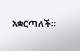አቋርጣለች።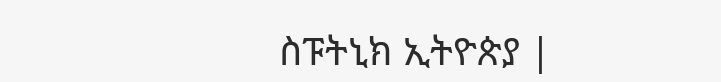ስፑትኒክ ኢትዮጵያ |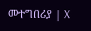መተግበሪያ | X